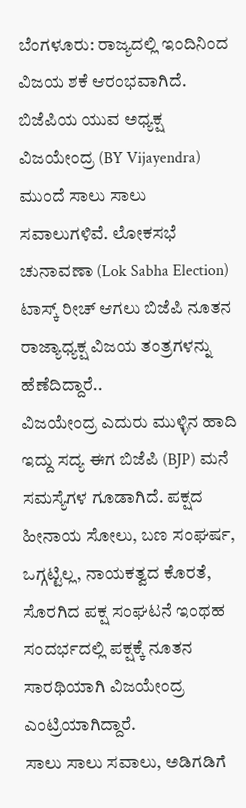ಬೆಂಗಳೂರು: ರಾಜ್ಯದಲ್ಲಿ ಇಂದಿನಿಂದ ವಿಜಯ ಶಕೆ ಆರಂಭವಾಗಿದೆ. ಬಿಜೆಪಿಯ ಯುವ ಅಧ್ಯಕ್ಷ ವಿಜಯೇಂದ್ರ (BY Vijayendra) ಮುಂದೆ ಸಾಲು ಸಾಲು ಸವಾಲುಗಳಿವೆ. ಲೋಕಸಭೆ ಚುನಾವಣಾ (Lok Sabha Election) ಟಾಸ್ಕ್ ರೀಚ್ ಆಗಲು ಬಿಜೆಪಿ ನೂತನ ರಾಜ್ಯಾಧ್ಯಕ್ಷ ವಿಜಯ ತಂತ್ರಗಳನ್ನು ಹೆಣೆದಿದ್ದಾರೆ..
ವಿಜಯೇಂದ್ರ ಎದುರು ಮುಳ್ಳಿನ ಹಾದಿ ಇದ್ದು ಸದ್ಯ ಈಗ ಬಿಜೆಪಿ (BJP) ಮನೆ ಸಮಸ್ಯೆಗಳ ಗೂಡಾಗಿದೆ. ಪಕ್ಷದ ಹೀನಾಯ ಸೋಲು, ಬಣ ಸಂಘರ್ಷ, ಒಗ್ಗಟ್ಟಿಲ್ಲ, ನಾಯಕತ್ವದ ಕೊರತೆ, ಸೊರಗಿದ ಪಕ್ಷ ಸಂಘಟನೆ ಇಂಥಹ ಸಂದರ್ಭದಲ್ಲಿ ಪಕ್ಷಕ್ಕೆ ನೂತನ ಸಾರಥಿಯಾಗಿ ವಿಜಯೇಂದ್ರ ಎಂಟ್ರಿಯಾಗಿದ್ದಾರೆ.
ಸಾಲು ಸಾಲು ಸವಾಲು, ಅಡಿಗಡಿಗೆ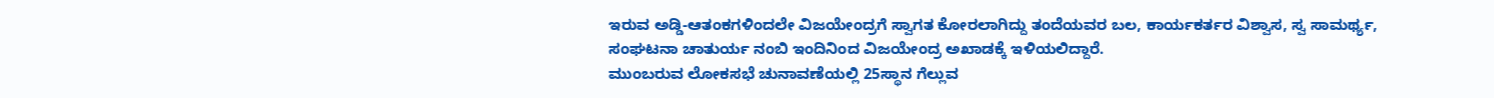ಇರುವ ಅಡ್ಡಿ-ಆತಂಕಗಳಿಂದಲೇ ವಿಜಯೇಂದ್ರಗೆ ಸ್ವಾಗತ ಕೋರಲಾಗಿದ್ದು ತಂದೆಯವರ ಬಲ, ಕಾರ್ಯಕರ್ತರ ವಿಶ್ವಾಸ, ಸ್ವ ಸಾಮರ್ಥ್ಯ, ಸಂಘಟನಾ ಚಾತುರ್ಯ ನಂಬಿ ಇಂದಿನಿಂದ ವಿಜಯೇಂದ್ರ ಅಖಾಡಕ್ಕೆ ಇಳಿಯಲಿದ್ದಾರೆ.
ಮುಂಬರುವ ಲೋಕಸಭೆ ಚುನಾವಣೆಯಲ್ಲಿ 25ಸ್ಥಾನ ಗೆಲ್ಲುವ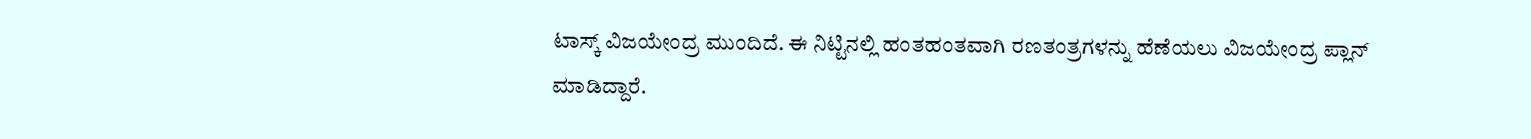ಟಾಸ್ಕ್ ವಿಜಯೇಂದ್ರ ಮುಂದಿದೆ. ಈ ನಿಟ್ಟಿನಲ್ಲಿ ಹಂತಹಂತವಾಗಿ ರಣತಂತ್ರಗಳನ್ನು ಹೆಣೆಯಲು ವಿಜಯೇಂದ್ರ ಪ್ಲಾನ್ ಮಾಡಿದ್ದಾರೆ.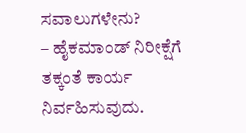ಸವಾಲುಗಳೇನು?
– ಹೈಕಮಾಂಡ್ ನಿರೀಕ್ಷೆಗೆ ತಕ್ಕಂತೆ ಕಾರ್ಯ ನಿರ್ವಹಿಸುವುದು.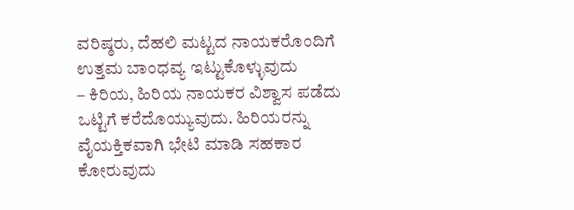ವರಿಷ್ಠರು, ದೆಹಲಿ ಮಟ್ಟದ ನಾಯಕರೊಂದಿಗೆ ಉತ್ತಮ ಬಾಂಧವ್ಯ ಇಟ್ಟುಕೊಳ್ಳುವುದು
– ಕಿರಿಯ, ಹಿರಿಯ ನಾಯಕರ ವಿಶ್ವಾಸ ಪಡೆದು ಒಟ್ಟಿಗೆ ಕರೆದೊಯ್ಯುವುದು. ಹಿರಿಯರನ್ನು ವೈಯಕ್ತಿಕವಾಗಿ ಭೇಟಿ ಮಾಡಿ ಸಹಕಾರ ಕೋರುವುದು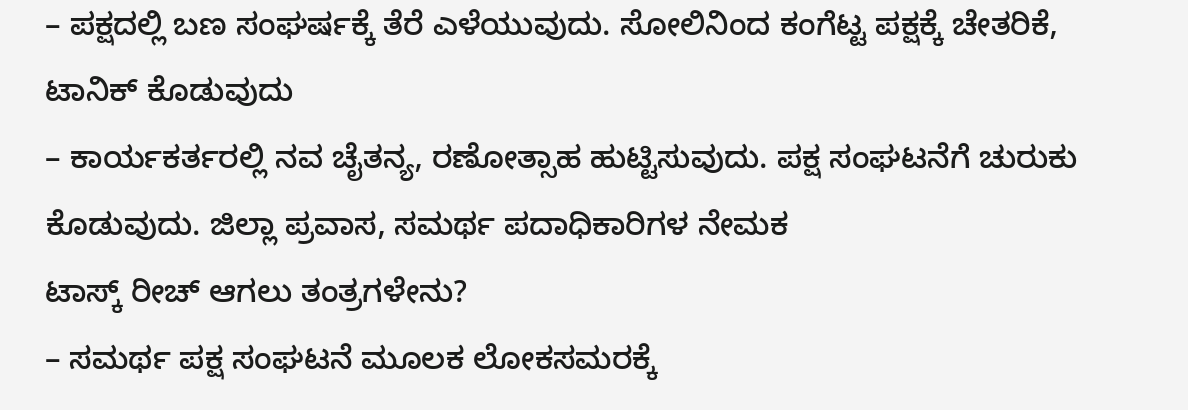– ಪಕ್ಷದಲ್ಲಿ ಬಣ ಸಂಘರ್ಷಕ್ಕೆ ತೆರೆ ಎಳೆಯುವುದು. ಸೋಲಿನಿಂದ ಕಂಗೆಟ್ಟ ಪಕ್ಷಕ್ಕೆ ಚೇತರಿಕೆ, ಟಾನಿಕ್ ಕೊಡುವುದು
– ಕಾರ್ಯಕರ್ತರಲ್ಲಿ ನವ ಚೈತನ್ಯ, ರಣೋತ್ಸಾಹ ಹುಟ್ಟಿಸುವುದು. ಪಕ್ಷ ಸಂಘಟನೆಗೆ ಚುರುಕು ಕೊಡುವುದು. ಜಿಲ್ಲಾ ಪ್ರವಾಸ, ಸಮರ್ಥ ಪದಾಧಿಕಾರಿಗಳ ನೇಮಕ
ಟಾಸ್ಕ್ ರೀಚ್ ಆಗಲು ತಂತ್ರಗಳೇನು?
– ಸಮರ್ಥ ಪಕ್ಷ ಸಂಘಟನೆ ಮೂಲಕ ಲೋಕಸಮರಕ್ಕೆ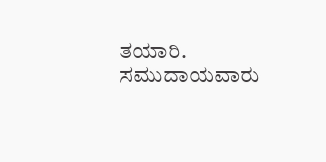ತಯಾರಿ. ಸಮುದಾಯವಾರು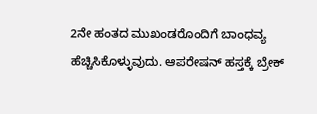2ನೇ ಹಂತದ ಮುಖಂಡರೊಂದಿಗೆ ಬಾಂಧವ್ಯ ಹೆಚ್ಚಿಸಿಕೊಳ್ಳುವುದು. ಆಪರೇಷನ್ ಹಸ್ತಕ್ಕೆ ಬ್ರೇಕ್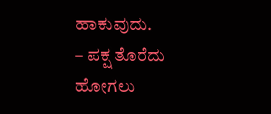ಹಾಕುವುದು.
– ಪಕ್ಷ ತೊರೆದು ಹೋಗಲು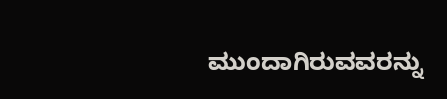ಮುಂದಾಗಿರುವವರನ್ನು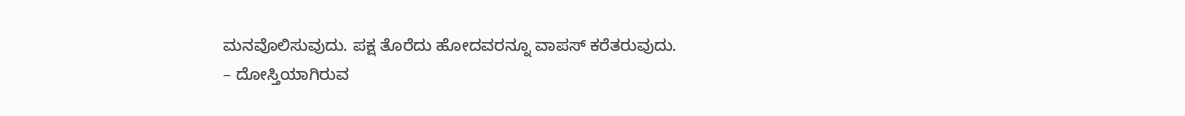ಮನವೊಲಿಸುವುದು. ಪಕ್ಷ ತೊರೆದು ಹೋದವರನ್ನೂ ವಾಪಸ್ ಕರೆತರುವುದು.
– ದೋಸ್ತಿಯಾಗಿರುವ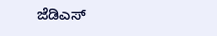ಜೆಡಿಎಸ್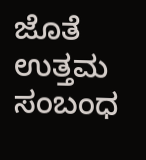ಜೊತೆ ಉತ್ತಮ ಸಂಬಂಧ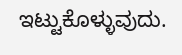ಇಟ್ಟುಕೊಳ್ಳುವುದು.